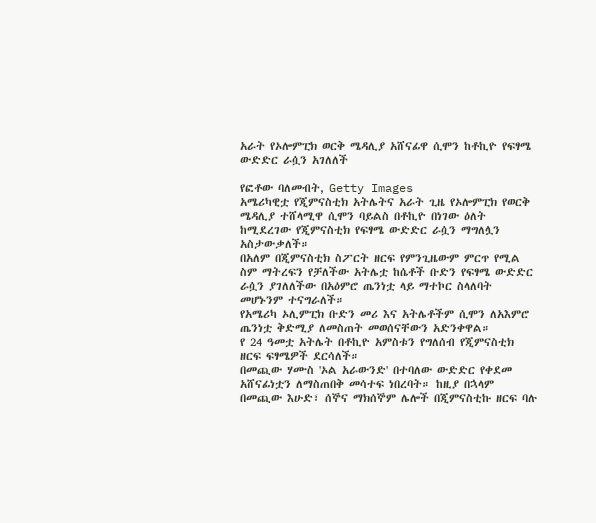አራት የኦሎምፒክ ወርቅ ሜዳሊያ አሸናፊዋ ሲሞን ከቶኪዮ የፍፃሜ ውድድር ራሷን አገለለች

የፎቶው ባለመብት, Getty Images
አሜሪካዊቷ የጂምናስቲክ አትሌትና አራት ጊዜ የኦሎምፒክ የወርቅ ሜዳሊያ ተሸላሚዋ ሲሞን ባይልስ በቶኪዮ በነገው ዕለት ከሚደረገው የጂምናስቲክ የፍፃሜ ውድድር ራሷን ማግለሏን አስታውቃለች።
በአለም በጂምናስቲክ ስፖርት ዘርፍ የምንጊዜውም ምርጥ የሚል ስም ማትረፍን የቻለችው አትሌቷ ከሴቶች ቡድን የፍፃሜ ውድድር ራሷን ያገለለችው በአዕምሮ ጤንነቷ ላይ ማተኮር ስላለባት መሆኑንም ተናግራለች።
የአሜሪካ ኦሊምፒክ ቡድን መሪ እና አትሌቶችም ሲሞን ለአእምሮ ጤንነቷ ቅድሚያ ለመስጠት መወሰናቸውን አድንቀዋል።
የ 24 ዓመቷ አትሌት በቶኪዮ አምስቱን የግለሰብ የጂምናስቲክ ዘርፍ ፍፃሜዎች ደርሳለች።
በመጪው ሃሙስ 'ኦል አራውንድ' በተባለው ውድድር የቀደመ አሸናፊነቷን ለማስጠበቅ መሳተፍ ነበረባት። ከዚያ በኋላም በመጪው እሁድ፣ ሰኞና ማክሰኞም ሌሎች በጂምናስቲኩ ዘርፍ ባሉ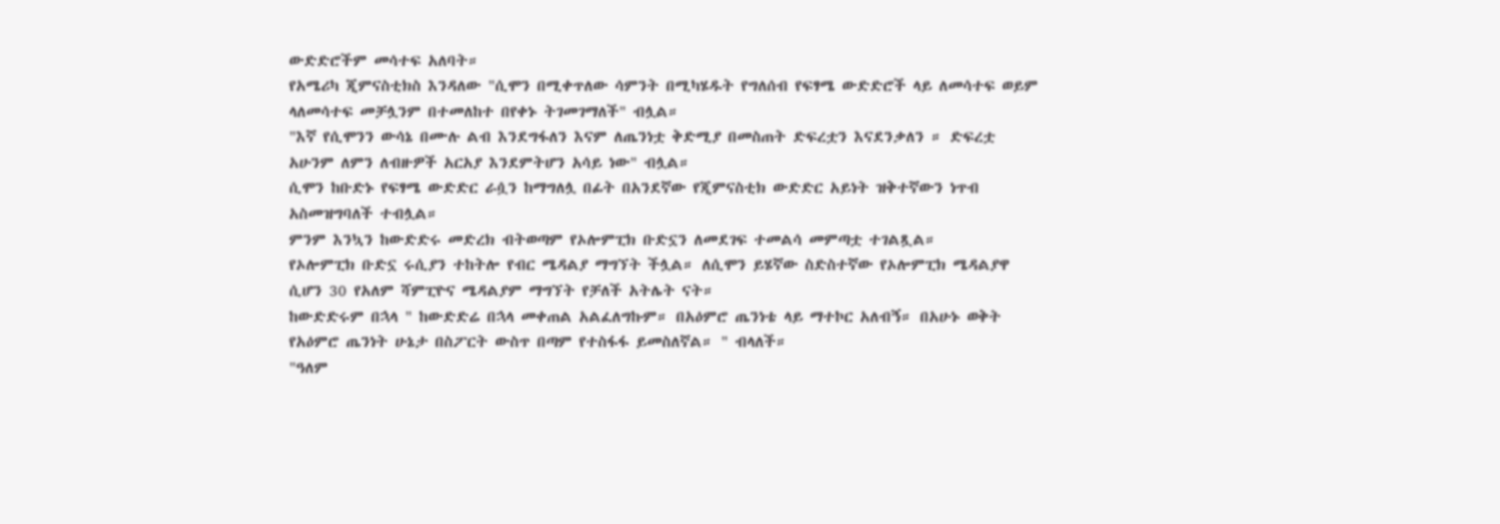ውድድሮችም መሳተፍ አለባት።
የአሜሪካ ጂምናስቲክስ እንዳለው "ሲሞን በሚቀጥለው ሳምንት በሚካሄዱት የግለሰብ የፍፃሜ ውድድሮች ላይ ለመሳተፍ ወይም ላለመሳተፍ መቻሏንም በተመለከተ በየቀኑ ትገመገማለች" ብሏል።
"እኛ የሲሞንን ውሳኔ በሙሉ ልብ እንደግፋለን እናም ለጤንነቷ ቅድሚያ በመስጠት ድፍረቷን እናደንቃለን ። ድፍረቷ አሁንም ለምን ለብዙዎች አርአያ እንደምትሆን አሳይ ነው" ብሏል።
ሲሞን ከቡድኑ የፍፃሜ ውድድር ራሷን ከማግለሏ በፊት በአንደኛው የጂምናስቲክ ውድድር አይነት ዝቅተኛውን ነጥብ አስመዝግባለች ተብሏል።
ምንም እንኳን ከውድድሩ መድረክ ብትወጣም የኦሎምፒክ ቡድኗን ለመደገፍ ተመልሳ መምጣቷ ተገልጿል።
የኦሎምፒክ ቡድኗ ሩሲያን ተከትሎ የብር ሜዳልያ ማግኘት ችሏል። ለሲሞን ይሄኛው ስድስተኛው የኦሎምፒክ ሜዳልያዋ ሲሆን 30 የአለም ሻምፒዮና ሜዳልያም ማግኘት የቻለች አትሌት ናት።
ከውድድሩም በኋላ " ከውድድሬ በኋላ መቀጠል አልፈለግኩም። በአዕምሮ ጤንነቴ ላይ ማተኮር አለብኝ። በአሁኑ ወቅት የአዕምሮ ጤንነት ሁኔታ በስፖርት ውስጥ በጣም የተስፋፋ ይመስለኛል። " ብላለች።
"ዓለም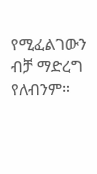የሚፈልገውን ብቻ ማድረግ የለብንም።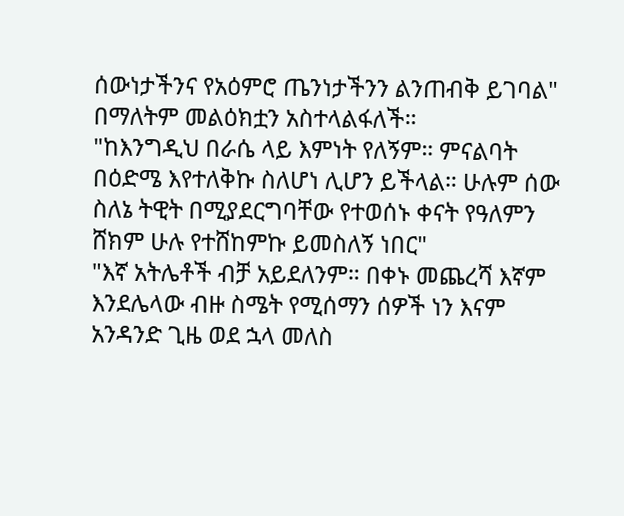ሰውነታችንና የአዕምሮ ጤንነታችንን ልንጠብቅ ይገባል" በማለትም መልዕክቷን አስተላልፋለች።
"ከእንግዲህ በራሴ ላይ እምነት የለኝም። ምናልባት በዕድሜ እየተለቅኩ ስለሆነ ሊሆን ይችላል። ሁሉም ሰው ስለኔ ትዊት በሚያደርግባቸው የተወሰኑ ቀናት የዓለምን ሸክም ሁሉ የተሸከምኩ ይመስለኝ ነበር"
"እኛ አትሌቶች ብቻ አይደለንም። በቀኑ መጨረሻ እኛም እንደሌላው ብዙ ስሜት የሚሰማን ሰዎች ነን እናም አንዳንድ ጊዜ ወደ ኋላ መለስ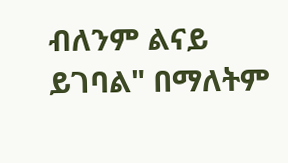ብለንም ልናይ ይገባል" በማለትም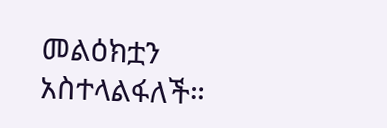መልዕክቷን አስተላልፋለች።